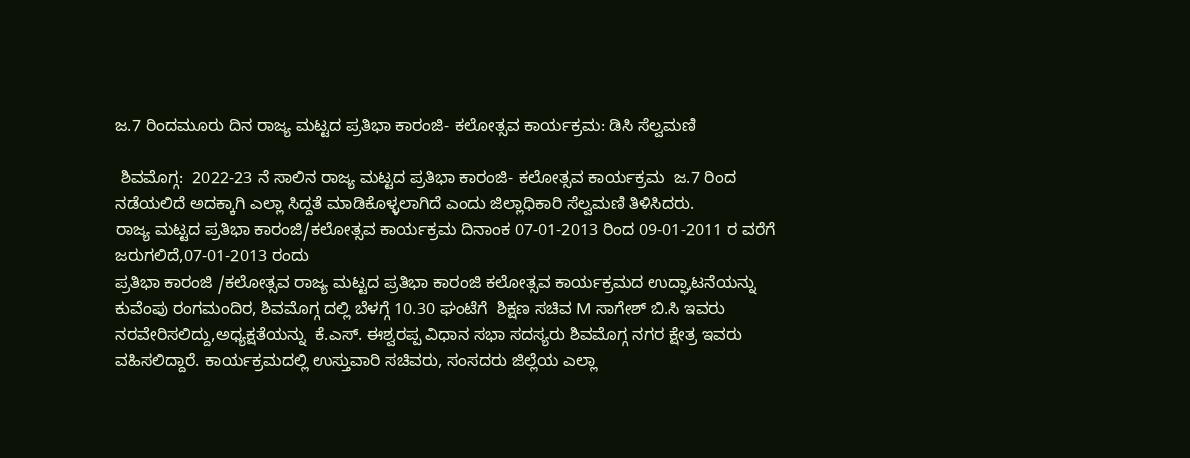ಜ.7 ರಿಂದಮೂರು ದಿನ ರಾಜ್ಯ ಮಟ್ಟದ ಪ್ರತಿಭಾ ಕಾರಂಜಿ- ಕಲೋತ್ಸವ ಕಾರ್ಯಕ್ರಮ: ಡಿಸಿ ಸೆಲ್ವಮಣಿ

 ಶಿವಮೊಗ್ಗ:  2022-23 ನೆ ಸಾಲಿನ ರಾಜ್ಯ ಮಟ್ಟದ ಪ್ರತಿಭಾ ಕಾರಂಜಿ- ಕಲೋತ್ಸವ ಕಾರ್ಯಕ್ರಮ  ಜ.7 ರಿಂದ ನಡೆಯಲಿದೆ ಅದಕ್ಕಾಗಿ ಎಲ್ಲಾ ಸಿದ್ದತೆ ಮಾಡಿಕೊಳ್ಳಲಾಗಿದೆ ಎಂದು ಜಿಲ್ಲಾಧಿಕಾರಿ ಸೆಲ್ವಮಣಿ ತಿಳಿಸಿದರು.
ರಾಜ್ಯ ಮಟ್ಟದ ಪ್ರತಿಭಾ ಕಾರಂಜಿ/ಕಲೋತ್ಸವ ಕಾರ್ಯಕ್ರಮ ದಿನಾಂಕ 07-01-2013 ರಿಂದ 09-01-2011 ರ ವರೆಗೆ ಜರುಗಲಿದೆ,07-01-2013 ರಂದು
ಪ್ರತಿಭಾ ಕಾರಂಜಿ /ಕಲೋತ್ಸವ ರಾಜ್ಯ ಮಟ್ಟದ ಪ್ರತಿಭಾ ಕಾರಂಜಿ ಕಲೋತ್ಸವ ಕಾರ್ಯಕ್ರಮದ ಉದ್ಘಾಟನೆಯನ್ನು ಕುವೆಂಪು ರಂಗಮಂದಿರ, ಶಿವಮೊಗ್ಗ ದಲ್ಲಿ ಬೆಳಗ್ಗೆ 10.30 ಘಂಟೆಗೆ  ಶಿಕ್ಷಣ ಸಚಿವ M ಸಾಗೇಶ್ ಬಿ.ಸಿ ಇವರು ನರವೇರಿಸಲಿದ್ದು,ಅಧ್ಯಕ್ಷತೆಯನ್ನು  ಕೆ.ಎಸ್. ಈಶ್ವರಪ್ಪ ವಿಧಾನ ಸಭಾ ಸದಸ್ಯರು ಶಿವಮೊಗ್ಗ ನಗರ ಕ್ಷೇತ್ರ ಇವರು ವಹಿಸಲಿದ್ದಾರೆ. ಕಾರ್ಯಕ್ರಮದಲ್ಲಿ ಉಸ್ತುವಾರಿ ಸಚಿವರು, ಸಂಸದರು ಜಿಲ್ಲೆಯ ಎಲ್ಲಾ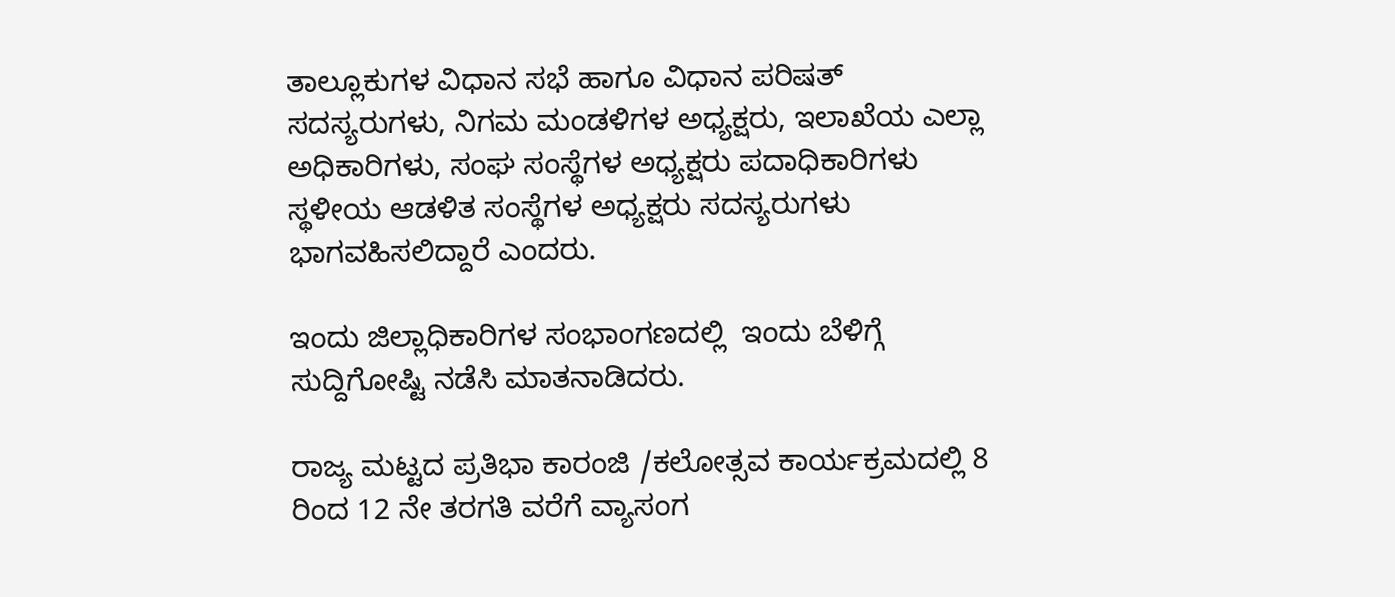ತಾಲ್ಲೂಕುಗಳ ವಿಧಾನ ಸಭೆ ಹಾಗೂ ವಿಧಾನ ಪರಿಷತ್‌ ಸದಸ್ಯರುಗಳು, ನಿಗಮ ಮಂಡಳಿಗಳ ಅಧ್ಯಕ್ಷರು, ಇಲಾಖೆಯ ಎಲ್ಲಾ ಅಧಿಕಾರಿಗಳು, ಸಂಘ ಸಂಸ್ಥೆಗಳ ಅಧ್ಯಕ್ಷರು ಪದಾಧಿಕಾರಿಗಳು ಸ್ಥಳೀಯ ಆಡಳಿತ ಸಂಸ್ಥೆಗಳ ಅಧ್ಯಕ್ಷರು ಸದಸ್ಯರುಗಳು ಭಾಗವಹಿಸಲಿದ್ದಾರೆ ಎಂದರು.

ಇಂದು ಜಿಲ್ಲಾಧಿಕಾರಿಗಳ ಸಂಭಾಂಗಣದಲ್ಲಿ  ಇಂದು ಬೆಳಿಗ್ಗೆ ಸುದ್ದಿಗೋಷ್ಟಿ ನಡೆಸಿ ಮಾತನಾಡಿದರು.

ರಾಜ್ಯ ಮಟ್ಟದ ಪ್ರತಿಭಾ ಕಾರಂಜಿ /ಕಲೋತ್ಸವ ಕಾರ್ಯಕ್ರಮದಲ್ಲಿ 8 ರಿಂದ 12 ನೇ ತರಗತಿ ವರೆಗೆ ವ್ಯಾಸಂಗ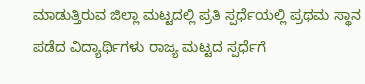ಮಾಡುತ್ತಿರುವ ಜಿಲ್ಲಾ ಮಟ್ಟದಲ್ಲಿ ಪ್ರತಿ ಸ್ಪರ್ಧೆಯಲ್ಲಿ ಪ್ರಥಮ ಸ್ಥಾನ ಪಡೆದ ವಿದ್ಯಾರ್ಥಿಗಳು ರಾಜ್ಯ ಮಟ್ಟದ ಸ್ಪರ್ಧೆಗೆ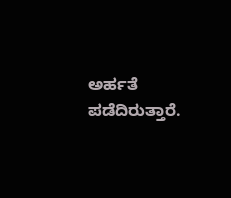ಅರ್ಹತೆ ಪಡೆದಿರುತ್ತಾರೆ.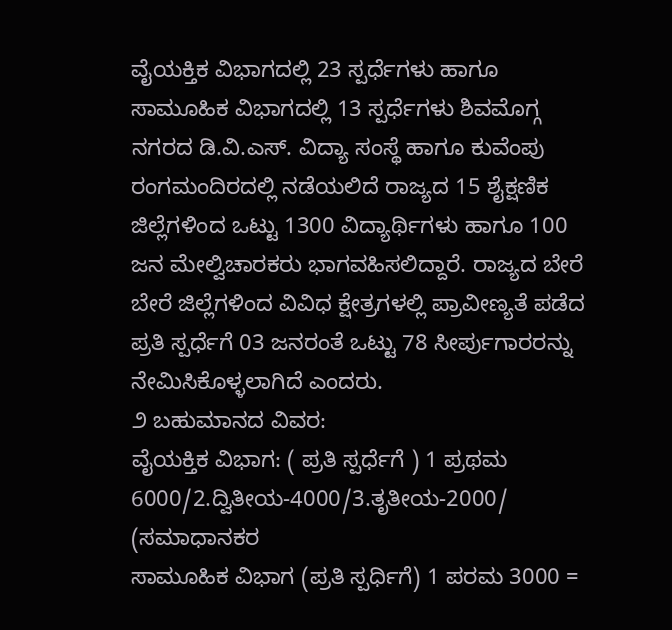ವೈಯಕ್ತಿಕ ವಿಭಾಗದಲ್ಲಿ 23 ಸ್ಪರ್ಧೆಗಳು ಹಾಗೂ ಸಾಮೂಹಿಕ ವಿಭಾಗದಲ್ಲಿ 13 ಸ್ಪರ್ಧೆಗಳು ಶಿವಮೊಗ್ಗ ನಗರದ ಡಿ.ವಿ.ಎಸ್. ವಿದ್ಯಾ ಸಂಸ್ಥೆ ಹಾಗೂ ಕುವೆಂಪು ರಂಗಮಂದಿರದಲ್ಲಿ ನಡೆಯಲಿದೆ ರಾಜ್ಯದ 15 ಶೈಕ್ಷಣಿಕ ಜಿಲ್ಲೆಗಳಿಂದ ಒಟ್ಟು 1300 ವಿದ್ಯಾರ್ಥಿಗಳು ಹಾಗೂ 100 ಜನ ಮೇಲ್ವಿಚಾರಕರು ಭಾಗವಹಿಸಲಿದ್ದಾರೆ. ರಾಜ್ಯದ ಬೇರೆ ಬೇರೆ ಜಿಲ್ಲೆಗಳಿಂದ ವಿವಿಧ ಕ್ಷೇತ್ರಗಳಲ್ಲಿ ಪ್ರಾವೀಣ್ಯತೆ ಪಡೆದ ಪ್ರತಿ ಸ್ಪರ್ಧೆಗೆ 03 ಜನರಂತೆ ಒಟ್ಟು 78 ಸೀರ್ಪುಗಾರರನ್ನು ನೇಮಿಸಿಕೊಳ್ಳಲಾಗಿದೆ ಎಂದರು.
೨ ಬಹುಮಾನದ ವಿವರ:
ವೈಯಕ್ತಿಕ ವಿಭಾಗ: ( ಪ್ರತಿ ಸ್ಪರ್ಧೆಗೆ ) 1 ಪ್ರಥಮ 6000/2.ದ್ವಿತೀಯ-4000/3.ತೃತೀಯ-2000/
(ಸಮಾಧಾನಕರ
ಸಾಮೂಹಿಕ ವಿಭಾಗ (ಪ್ರತಿ ಸ್ಪರ್ಧಿಗೆ) 1 ಪರಮ 3000 =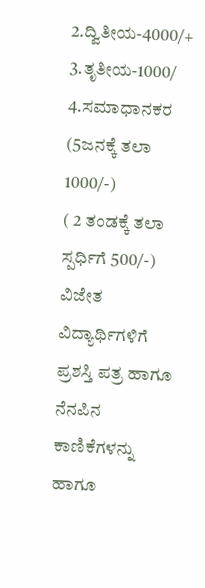2.ದ್ವಿತೀಯ-4000/+ 3.ತೃತೀಯ-1000/
4.ಸಮಾಧಾನಕರ
(5ಜನಕ್ಕೆ ತಲಾ 1000/-)
( 2 ತಂಡಕ್ಕೆ ತಲಾ ಸ್ಪರ್ಧಿಗೆ 500/-) ವಿಜೇತ ವಿದ್ಯಾರ್ಥಿಗಳಿಗೆ ಪ್ರಶಸ್ತಿ ಪತ್ರ ಹಾಗೂ ನೆನಪಿನ ಕಾಣಿಕೆಗಳನ್ನು ಹಾಗೂ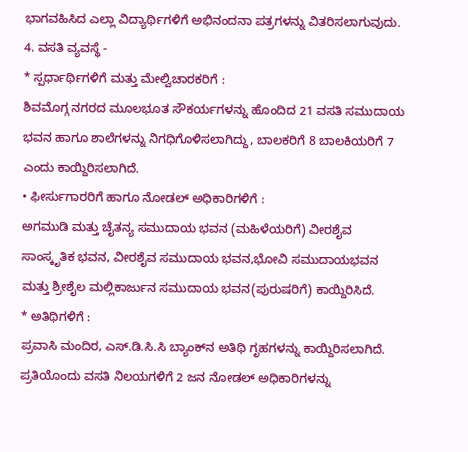ಭಾಗವಹಿಸಿದ ಎಲ್ಲಾ ವಿದ್ಯಾರ್ಥಿಗಳಿಗೆ ಅಭಿನಂದನಾ ಪತ್ರಗಳನ್ನು ವಿತರಿಸಲಾಗುವುದು.
4. ವಸತಿ ವ್ಯವಸ್ಥೆ -
* ಸ್ಪರ್ಧಾರ್ಥಿಗಳಿಗೆ ಮತ್ತು ಮೇಲ್ವಿಚಾರಕರಿಗೆ :
ಶಿವಮೊಗ್ಗ ನಗರದ ಮೂಲಭೂತ ಸೌಕರ್ಯಗಳನ್ನು ಹೊಂದಿದ 21 ವಸತಿ ಸಮುದಾಯ ಭವನ ಹಾಗೂ ಶಾಲೆಗಳನ್ನು ನಿಗಧಿಗೊಳಿಸಲಾಗಿದ್ದು, ಬಾಲಕರಿಗೆ 8 ಬಾಲಕಿಯರಿಗೆ 7 ಎಂದು ಕಾಯ್ದಿರಿಸಲಾಗಿದೆ.
• ಫೀರ್ಸುಗಾರರಿಗೆ ಹಾಗೂ ನೋಡಲ್ ಅಧಿಕಾರಿಗಳಿಗೆ :
ಅಗಮುಡಿ ಮತ್ತು ಚೈತನ್ಯ ಸಮುದಾಯ ಭವನ (ಮಹಿಳೆಯರಿಗೆ) ವೀರಶೈವ ಸಾಂಸ್ಕೃತಿಕ ಭವನ, ವೀರಶೈವ ಸಮುದಾಯ ಭವನ,ಭೋವಿ ಸಮುದಾಯಭವನ ಮತ್ತು ಶ್ರೀಶೈಲ ಮಲ್ಲಿಕಾರ್ಜುನ ಸಮುದಾಯ ಭವನ(ಪುರುಷರಿಗೆ) ಕಾಯ್ದಿರಿಸಿದೆ.
* ಅತಿಥಿಗಳಿಗೆ :
ಪ್ರವಾಸಿ ಮಂದಿರ, ಎಸ್.ಡಿ.ಸಿ.ಸಿ ಬ್ಯಾಂಕ್‌ನ ಅತಿಥಿ ಗೃಹಗಳನ್ನು ಕಾಯ್ದಿರಿಸಲಾಗಿದೆ. ಪ್ರತಿಯೊಂದು ವಸತಿ ನಿಲಯಗಳಿಗೆ 2 ಜನ ನೋಡಲ್ ಅಧಿಕಾರಿಗಳನ್ನು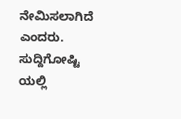ನೇಮಿಸಲಾಗಿದೆ ಎಂದರು.
ಸುದ್ದಿಗೋಷ್ಟಿ ಯಲ್ಲಿ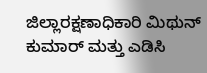ಜಿಲ್ಲಾರಕ್ಷಣಾಧಿಕಾರಿ ಮಿಥುನ್ ಕುಮಾರ್ ಮತ್ತು ಎಡಿಸಿ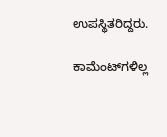ಉಪಸ್ಥಿತರಿದ್ದರು.

ಕಾಮೆಂಟ್‌ಗಳಿಲ್ಲ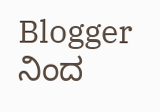Blogger ನಿಂದ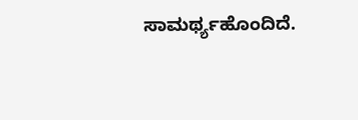ಸಾಮರ್ಥ್ಯಹೊಂದಿದೆ.